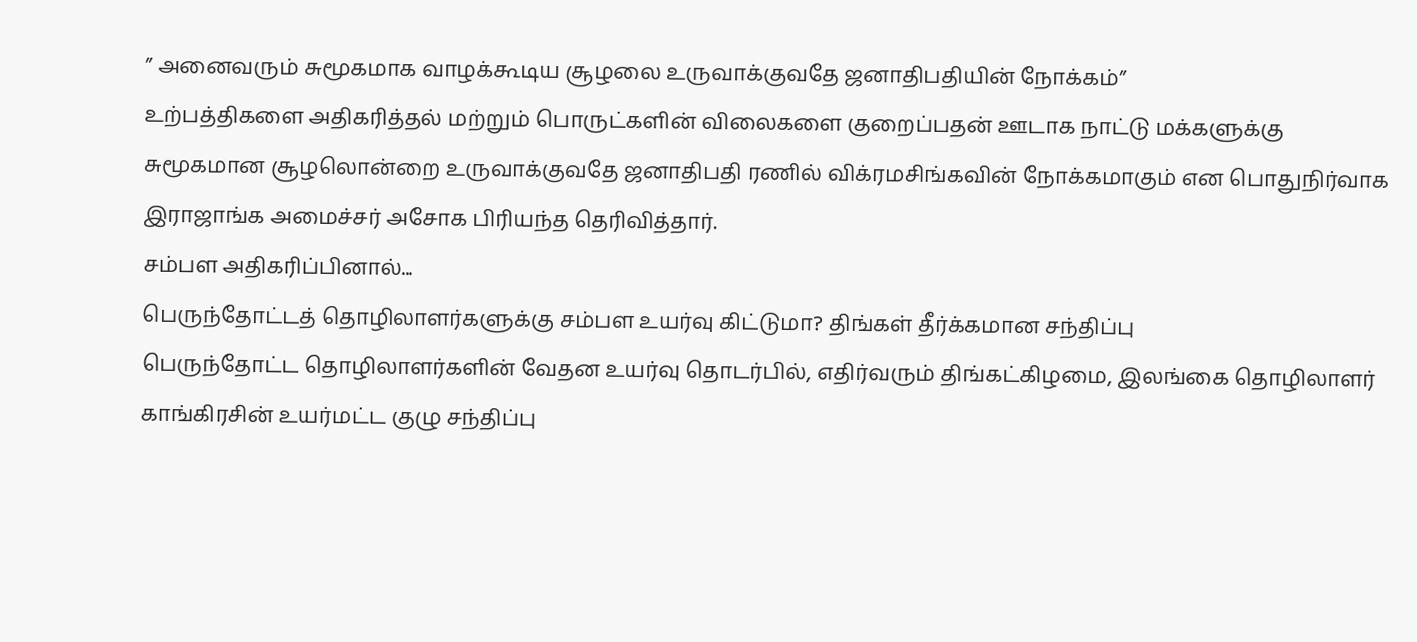” அனைவரும் சுமூகமாக வாழக்கூடிய சூழலை உருவாக்குவதே ஜனாதிபதியின் நோக்கம்”
உற்பத்திகளை அதிகரித்தல் மற்றும் பொருட்களின் விலைகளை குறைப்பதன் ஊடாக நாட்டு மக்களுக்கு சுமூகமான சூழலொன்றை உருவாக்குவதே ஜனாதிபதி ரணில் விக்ரமசிங்கவின் நோக்கமாகும் என பொதுநிர்வாக இராஜாங்க அமைச்சர் அசோக பிரியந்த தெரிவித்தார்.
சம்பள அதிகரிப்பினால்...
பெருந்தோட்டத் தொழிலாளர்களுக்கு சம்பள உயர்வு கிட்டுமா? திங்கள் தீர்க்கமான சந்திப்பு
பெருந்தோட்ட தொழிலாளர்களின் வேதன உயர்வு தொடர்பில், எதிர்வரும் திங்கட்கிழமை, இலங்கை தொழிலாளர் காங்கிரசின் உயர்மட்ட குழு சந்திப்பு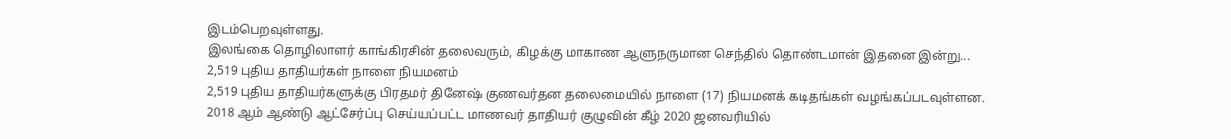இடம்பெறவுள்ளது.
இலங்கை தொழிலாளர் காங்கிரசின் தலைவரும், கிழக்கு மாகாண ஆளுநருமான செந்தில் தொண்டமான் இதனை இன்று...
2,519 புதிய தாதியர்கள் நாளை நியமனம்
2,519 புதிய தாதியர்களுக்கு பிரதமர் தினேஷ் குணவர்தன தலைமையில் நாளை (17) நியமனக் கடிதங்கள் வழங்கப்படவுள்ளன.
2018 ஆம் ஆண்டு ஆட்சேர்ப்பு செய்யப்பட்ட மாணவர் தாதியர் குழுவின் கீழ் 2020 ஜனவரியில்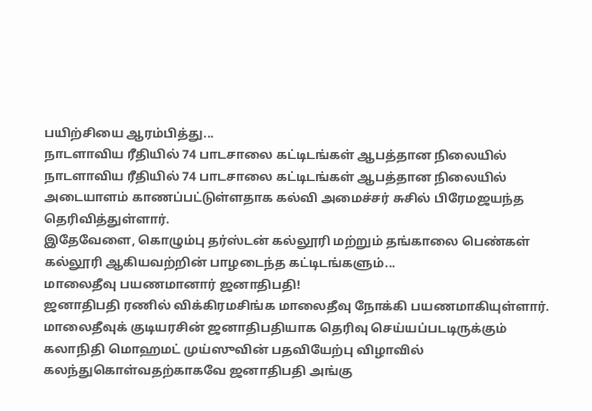பயிற்சியை ஆரம்பித்து...
நாடளாவிய ரீதியில் 74 பாடசாலை கட்டிடங்கள் ஆபத்தான நிலையில்
நாடளாவிய ரீதியில் 74 பாடசாலை கட்டிடங்கள் ஆபத்தான நிலையில் அடையாளம் காணப்பட்டுள்ளதாக கல்வி அமைச்சர் சுசில் பிரேமஜயந்த தெரிவித்துள்ளார்.
இதேவேளை, கொழும்பு தர்ஸ்டன் கல்லூரி மற்றும் தங்காலை பெண்கள் கல்லூரி ஆகியவற்றின் பாழடைந்த கட்டிடங்களும்...
மாலைதீவு பயணமானார் ஜனாதிபதி!
ஜனாதிபதி ரணில் விக்கிரமசிங்க மாலைதீவு நோக்கி பயணமாகியுள்ளார்.
மாலைதீவுக் குடியரசின் ஜனாதிபதியாக தெரிவு செய்யப்படடிருக்கும் கலாநிதி மொஹமட் முய்ஸுவின் பதவியேற்பு விழாவில் கலந்துகொள்வதற்காகவே ஜனாதிபதி அங்கு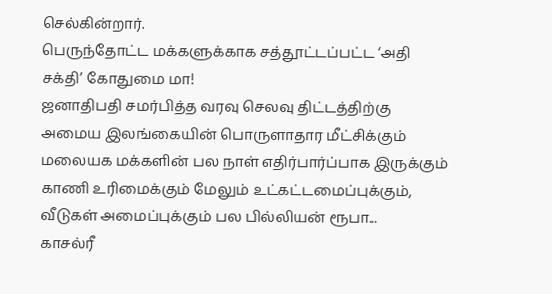செல்கின்றார்.
பெருந்தோட்ட மக்களுக்காக சத்தூட்டப்பட்ட ‘அதி சக்தி’ கோதுமை மா!
ஜனாதிபதி சமர்பித்த வரவு செலவு திட்டத்திற்கு அமைய இலங்கையின் பொருளாதார மீட்சிக்கும் மலையக மக்களின் பல நாள் எதிர்பார்ப்பாக இருக்கும் காணி உரிமைக்கும் மேலும் உட்கட்டமைப்புக்கும், வீடுகள் அமைப்புக்கும் பல பில்லியன் ரூபா...
காசல்ரீ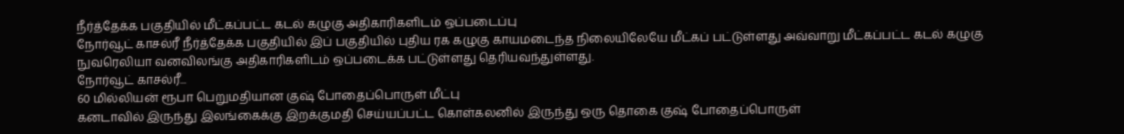நீர்த்தேக்க பகுதியில் மீட்கப்பட்ட கடல் கழுகு அதிகாரிகளிடம் ஒப்படைப்பு
நோர்வூட் காசல்ரீ நீர்த்தேக்க பகுதியில் இப் பகுதியில் புதிய ரக கழுகு காயமடைந்த நிலையிலேயே மீட்கப் பட்டுள்ளது அவ்வாறு மீட்கப்பட்ட கடல் கழுகு நுவரெலியா வனவிலங்கு அதிகாரிகளிடம் ஒப்படைக்க பட்டுள்ளது தெரியவந்துள்ளது.
நோர்வூட் காசல்ரீ...
60 மில்லியன் ரூபா பெறுமதியான குஷ் போதைப்பொருள் மீட்பு
கனடாவில் இருந்து இலங்கைக்கு இறக்குமதி செய்யப்பட்ட கொள்கலனில் இருந்து ஒரு தொகை குஷ் போதைப்பொருள்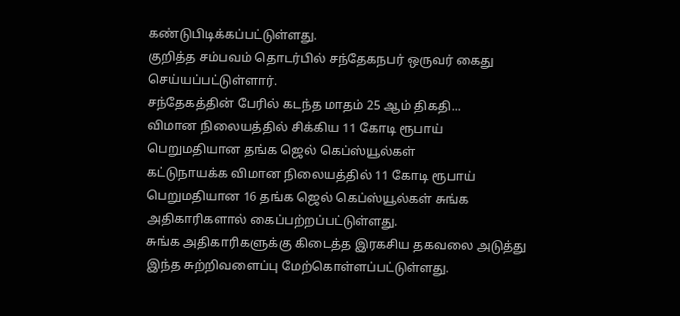கண்டுபிடிக்கப்பட்டுள்ளது.
குறித்த சம்பவம் தொடர்பில் சந்தேகநபர் ஒருவர் கைது செய்யப்பட்டுள்ளார்.
சந்தேகத்தின் பேரில் கடந்த மாதம் 25 ஆம் திகதி...
விமான நிலையத்தில் சிக்கிய 11 கோடி ரூபாய் பெறுமதியான தங்க ஜெல் கெப்ஸ்யூல்கள்
கட்டுநாயக்க விமான நிலையத்தில் 11 கோடி ரூபாய் பெறுமதியான 16 தங்க ஜெல் கெப்ஸ்யூல்கள் சுங்க அதிகாரிகளால் கைப்பற்றப்பட்டுள்ளது.
சுங்க அதிகாரிகளுக்கு கிடைத்த இரகசிய தகவலை அடுத்து இந்த சுற்றிவளைப்பு மேற்கொள்ளப்பட்டுள்ளது.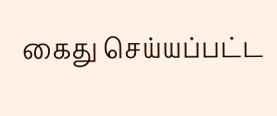கைது செய்யப்பட்ட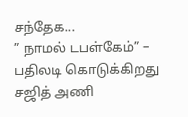சந்தேக...
” நாமல் டபள்கேம்” – பதிலடி கொடுக்கிறது சஜித் அணி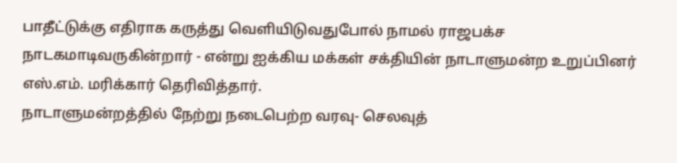பாதீட்டுக்கு எதிராக கருத்து வெளியிடுவதுபோல் நாமல் ராஜபக்ச நாடகமாடிவருகின்றார் - என்று ஐக்கிய மக்கள் சக்தியின் நாடாளுமன்ற உறுப்பினர் எஸ்.எம். மரிக்கார் தெரிவித்தார்.
நாடாளுமன்றத்தில் நேற்று நடைபெற்ற வரவு- செலவுத்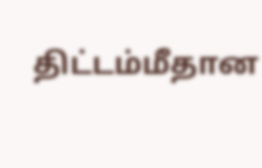திட்டம்மீதான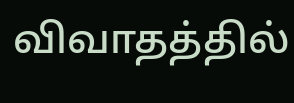விவாதத்தில்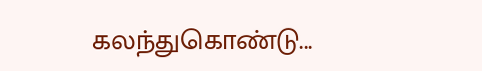கலந்துகொண்டு...